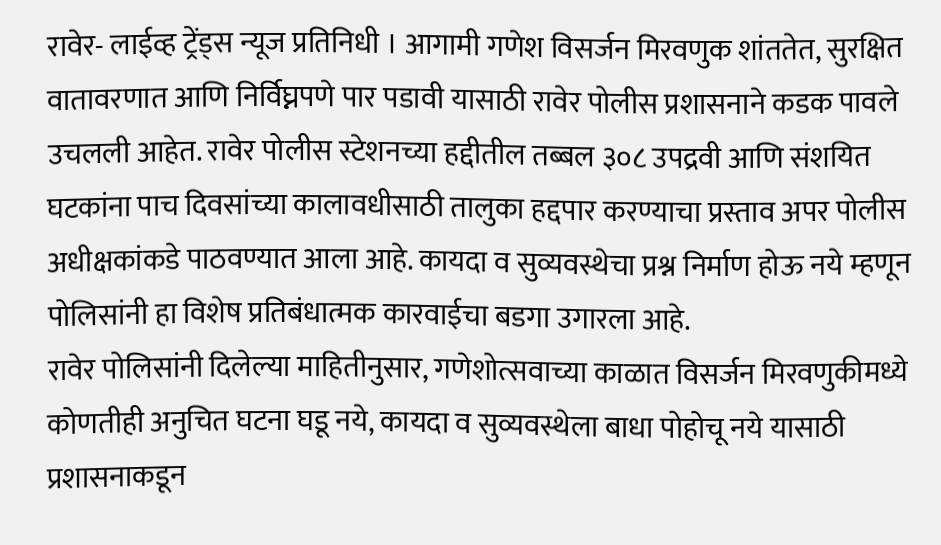रावेर- लाईव्ह ट्रेंड्स न्यूज प्रतिनिधी । आगामी गणेश विसर्जन मिरवणुक शांततेत, सुरक्षित वातावरणात आणि निर्विघ्नपणे पार पडावी यासाठी रावेर पोलीस प्रशासनाने कडक पावले उचलली आहेत. रावेर पोलीस स्टेशनच्या हद्दीतील तब्बल ३०८ उपद्रवी आणि संशयित घटकांना पाच दिवसांच्या कालावधीसाठी तालुका हद्दपार करण्याचा प्रस्ताव अपर पोलीस अधीक्षकांकडे पाठवण्यात आला आहे. कायदा व सुव्यवस्थेचा प्रश्न निर्माण होऊ नये म्हणून पोलिसांनी हा विशेष प्रतिबंधात्मक कारवाईचा बडगा उगारला आहे.
रावेर पोलिसांनी दिलेल्या माहितीनुसार, गणेशोत्सवाच्या काळात विसर्जन मिरवणुकीमध्ये कोणतीही अनुचित घटना घडू नये, कायदा व सुव्यवस्थेला बाधा पोहोचू नये यासाठी प्रशासनाकडून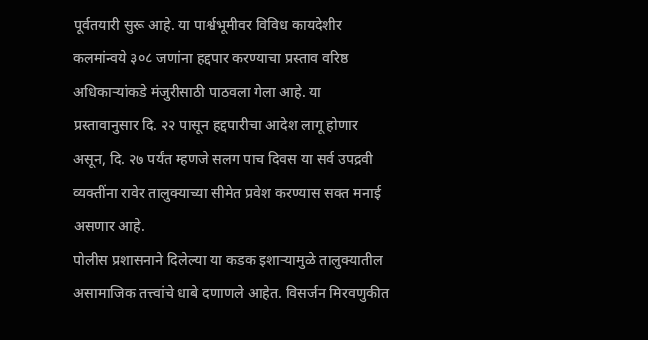पूर्वतयारी सुरू आहे. या पार्श्वभूमीवर विविध कायदेशीर कलमांन्वये ३०८ जणांना हद्दपार करण्याचा प्रस्ताव वरिष्ठ अधिकाऱ्यांकडे मंजुरीसाठी पाठवला गेला आहे. या प्रस्तावानुसार दि. २२ पासून हद्दपारीचा आदेश लागू होणार असून, दि. २७ पर्यंत म्हणजे सलग पाच दिवस या सर्व उपद्रवी व्यक्तींना रावेर तालुक्याच्या सीमेत प्रवेश करण्यास सक्त मनाई असणार आहे.
पोलीस प्रशासनाने दिलेल्या या कडक इशाऱ्यामुळे तालुक्यातील असामाजिक तत्त्वांचे धाबे दणाणले आहेत. विसर्जन मिरवणुकीत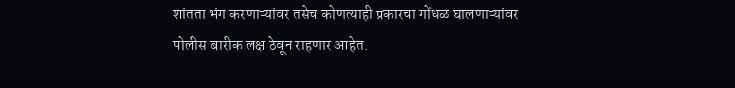शांतता भंग करणाऱ्यांवर तसेच कोणत्याही प्रकारचा गोंधळ घालणाऱ्यांवर पोलीस बारीक लक्ष ठेवून राहणार आहेत.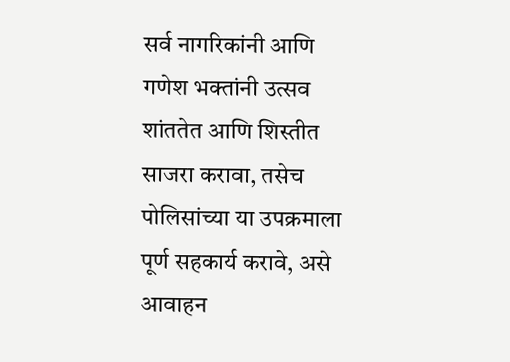सर्व नागरिकांनी आणि गणेश भक्तांनी उत्सव शांततेत आणि शिस्तीत साजरा करावा, तसेच पोलिसांच्या या उपक्रमाला पूर्ण सहकार्य करावे, असे आवाहन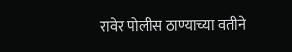रावेर पोलीस ठाण्याच्या वतीने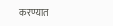करण्यात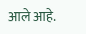आले आहे.